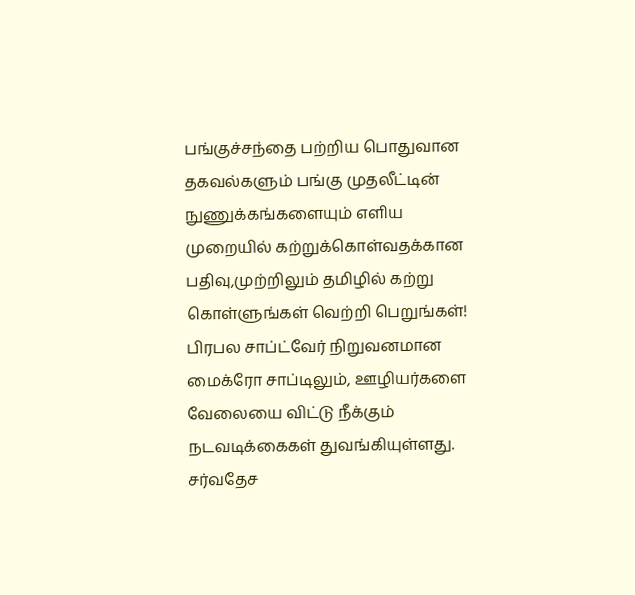பங்குச்சந்தை பற்றிய பொதுவான தகவல்களும் பங்கு முதலீட்டின் நுணுக்கங்களையும் எளிய முறையில் கற்றுக்கொள்வதக்கான பதிவு,முற்றிலும் தமிழில் கற்று கொள்ளுங்கள் வெற்றி பெறுங்கள்!
பிரபல சாப்ட்வேர் நிறுவனமான மைக்ரோ சாப்டிலும், ஊழியர்களை வேலையை விட்டு நீக்கும் நடவடிக்கைகள் துவங்கியுள்ளது. சர்வதேச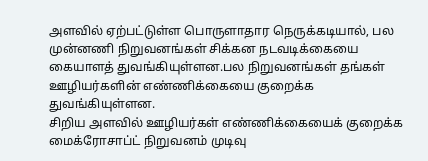அளவில் ஏற்பட்டுள்ள பொருளாதார நெருக்கடியால், பல முன்னணி நிறுவனங்கள் சிக்கன நடவடிக்கையை கையாளத் துவங்கியுள்ளன.பல நிறுவனங்கள் தங்கள் ஊழியர்களின் எண்ணிக்கையை குறைக்க துவங்கியுள்ளன.
சிறிய அளவில் ஊழியர்கள் எண்ணிக்கையைக் குறைக்க மைக்ரோசாப்ட் நிறுவனம் முடிவு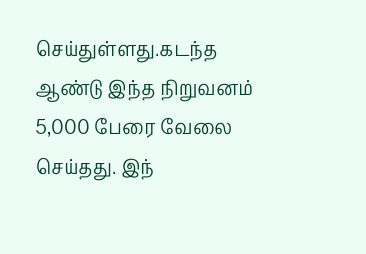செய்துள்ளது.கடந்த ஆண்டு இந்த நிறுவனம் 5,000 பேரை வேலை செய்தது. இந்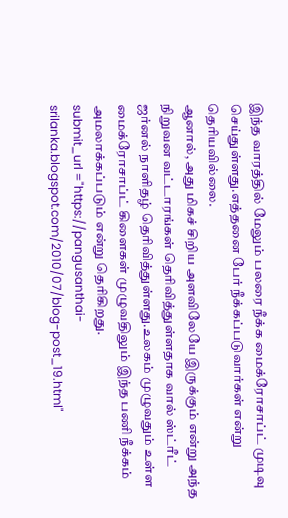இந்த வாரத்தில் மேலும் பலரை நீக்க மைக்ரோசாப்ட் முடிவு செய்துள்ளது.எத்தனை பேர் நீக்கப்படுவார்கள் என்று தெரியவில்லை.
ஆனால், அது மிகச் சிறிய அளவிலேயே இருக்கும் என்று அந்த நிறுவன வட்டாரங்கள் தெரிவித்துள்ளதாக வால் ஸ்ட்ரீட் ஜர்னல் நாளிதழ் தெரிவித்துள்ளது.உலகம் முழுவதும் உள்ள மைக்ரோசாப்ட் கிளைகள் முழுவதிலும் இந்த பணி நீக்கம் அமலாக்கப்படும் என்று தெரிகிறது.
submit_url ="https://pangusanthai-srilanka.blogspot.com/2010/07/blog-post_19.html"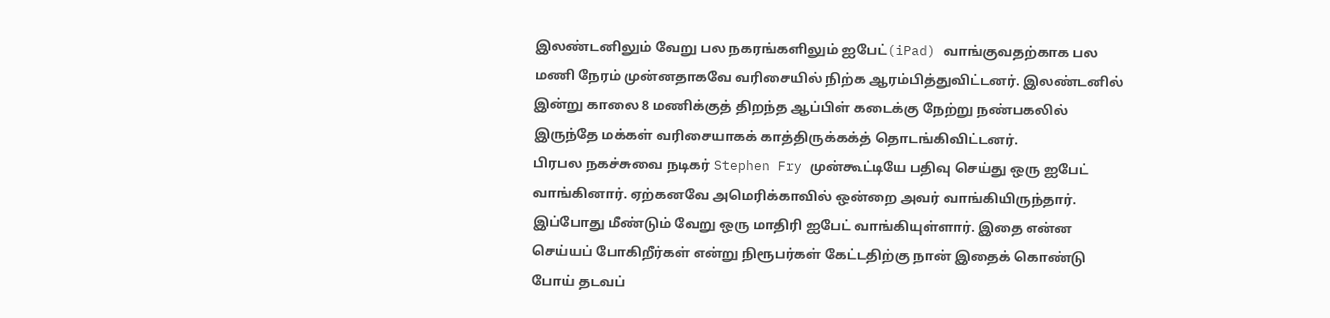இலண்டனிலும் வேறு பல நகரங்களிலும் ஐபேட்(iPad) வாங்குவதற்காக பல மணி நேரம் முன்னதாகவே வரிசையில் நிற்க ஆரம்பித்துவிட்டனர். இலண்டனில் இன்று காலை 8 மணிக்குத் திறந்த ஆப்பிள் கடைக்கு நேற்று நண்பகலில் இருந்தே மக்கள் வரிசையாகக் காத்திருக்கக்த் தொடங்கிவிட்டனர்.
பிரபல நகச்சுவை நடிகர் Stephen Fry முன்கூட்டியே பதிவு செய்து ஒரு ஐபேட் வாங்கினார். ஏற்கனவே அமெரிக்காவில் ஒன்றை அவர் வாங்கியிருந்தார். இப்போது மீண்டும் வேறு ஒரு மாதிரி ஐபேட் வாங்கியுள்ளார். இதை என்ன செய்யப் போகிறீர்கள் என்று நிரூபர்கள் கேட்டதிற்கு நான் இதைக் கொண்டு போய் தடவப்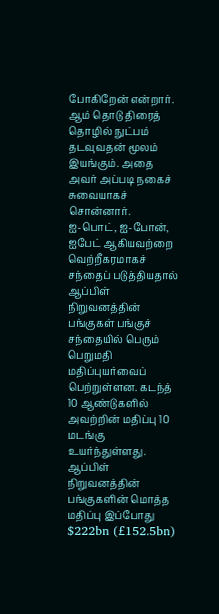போகிறேன் என்றார். ஆம் தொடு திரைத் தொழில் நுட்பம் தடவுவதன் மூலம் இயங்கும். அதை அவர் அப்படி நகைச் சுவையாகச் சொன்னார்.
ஐ-பொட், ஐ-போன், ஐபேட் ஆகியவற்றை வெற்றீகரமாகச் சந்தைப் படுத்தியதால் ஆப்பிள் நிறுவனத்தின் பங்குகள் பங்குச் சந்தையில் பெரும் பெறுமதி மதிப்புயர்வைப் பெற்றுள்ளன. கடந்த் 10 ஆண்டுகளில் அவற்றின் மதிப்பு 10 மடங்கு உயர்ந்துள்ளது.
ஆப்பிள் நிறுவனத்தின் பங்குகளின் மொத்த மதிப்பு இப்போது $222bn (£152.5bn)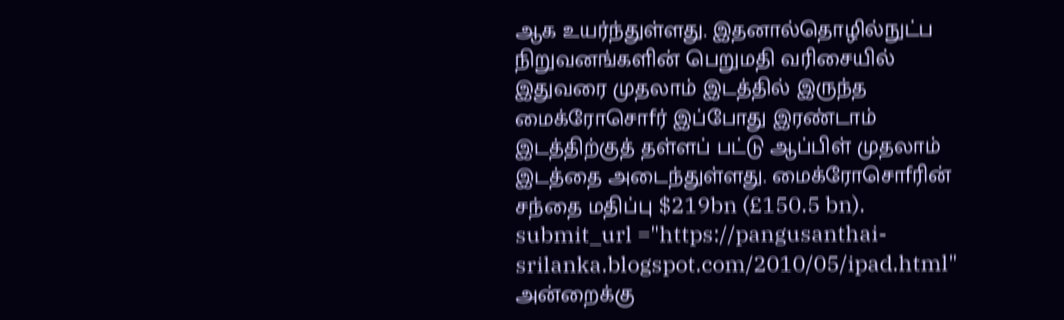ஆக உயர்ந்துள்ளது. இதனால்தொழில்நுட்ப நிறுவனங்களின் பெறுமதி வரிசையில் இதுவரை முதலாம் இடத்தில் இருந்த மைக்ரோசொfர் இப்போது இரண்டாம் இடத்திற்குத் தள்ளப் பட்டு ஆப்பிள் முதலாம் இடத்தை அடைந்துள்ளது. மைக்ரோசொfரின் சந்தை மதிப்பு $219bn (£150.5 bn).
submit_url ="https://pangusanthai-srilanka.blogspot.com/2010/05/ipad.html"
அன்றைக்கு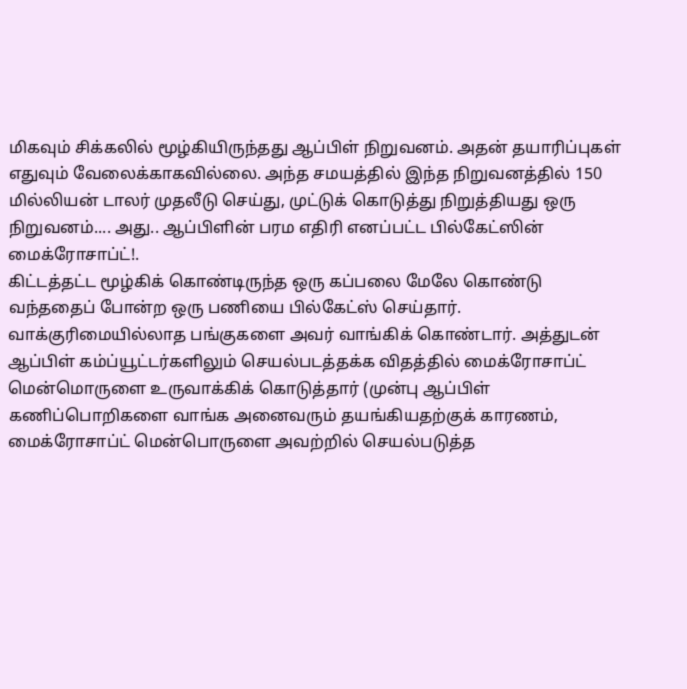மிகவும் சிக்கலில் மூழ்கியிருந்தது ஆப்பிள் நிறுவனம். அதன் தயாரிப்புகள் எதுவும் வேலைக்காகவில்லை. அந்த சமயத்தில் இந்த நிறுவனத்தில் 150 மில்லியன் டாலர் முதலீடு செய்து, முட்டுக் கொடுத்து நிறுத்தியது ஒரு நிறுவனம்.... அது.. ஆப்பிளின் பரம எதிரி எனப்பட்ட பில்கேட்ஸின் மைக்ரோசாப்ட்!.
கிட்டத்தட்ட மூழ்கிக் கொண்டிருந்த ஒரு கப்பலை மேலே கொண்டு வந்ததைப் போன்ற ஒரு பணியை பில்கேட்ஸ் செய்தார். வாக்குரிமையில்லாத பங்குகளை அவர் வாங்கிக் கொண்டார். அத்துடன் ஆப்பிள் கம்ப்யூட்டர்களிலும் செயல்படத்தக்க விதத்தில் மைக்ரோசாப்ட் மென்மொருளை உருவாக்கிக் கொடுத்தார் (முன்பு ஆப்பிள் கணிப்பொறிகளை வாங்க அனைவரும் தயங்கியதற்குக் காரணம், மைக்ரோசாப்ட் மென்பொருளை அவற்றில் செயல்படுத்த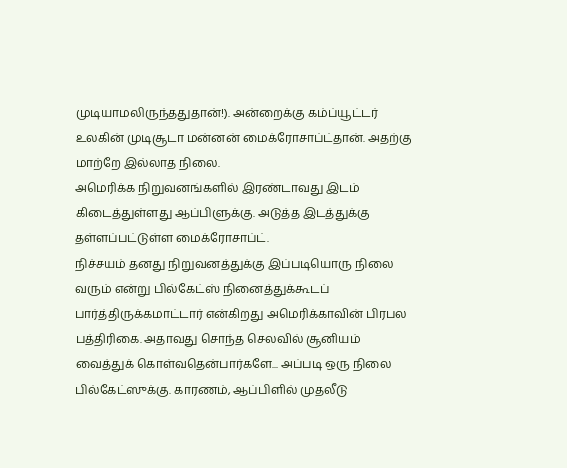முடியாமலிருந்ததுதான்!). அன்றைக்கு கம்ப்யூட்டர் உலகின் முடிசூடா மன்னன் மைக்ரோசாப்ட்தான். அதற்கு மாற்றே இல்லாத நிலை.
அமெரிக்க நிறுவனங்களில் இரண்டாவது இடம் கிடைத்துள்ளது ஆப்பிளுக்கு. அடுத்த இடத்துக்கு தள்ளப்பட்டுள்ள மைக்ரோசாப்ட்.
நிச்சயம் தனது நிறுவனத்துக்கு இப்படியொரு நிலை வரும் என்று பில்கேட்ஸ் நினைத்துக்கூடப் பார்த்திருக்கமாட்டார் என்கிறது அமெரிக்காவின் பிரபல பத்திரிகை. அதாவது சொந்த செலவில் சூனியம் வைத்துக் கொள்வதென்பார்களே... அப்படி ஒரு நிலை பில்கேட்ஸுக்கு. காரணம், ஆப்பிளில் முதலீடு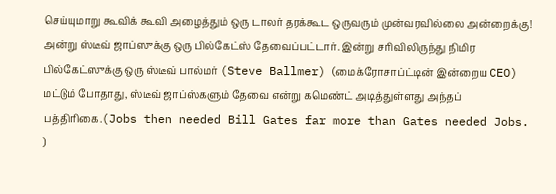செய்யுமாறு கூவிக் கூவி அழைத்தும் ஒரு டாலர் தரக்கூட ஒருவரும் முன்வரவில்லை அன்றைக்கு!
அன்று ஸ்டீவ் ஜாப்ஸுக்கு ஒரு பில்கேட்ஸ் தேவைப்பட்டார். இன்று சரிவிலிருந்து நிமிர பில்கேட்ஸுக்கு ஒரு ஸ்டீவ் பால்மர் (Steve Ballmer) (மைக்ரோசாப்ட்டின் இன்றைய CEO) மட்டும் போதாது, ஸ்டீவ் ஜாப்ஸ்களும் தேவை என்று கமெண்ட் அடித்துள்ளது அந்தப் பத்திரிகை.(Jobs then needed Bill Gates far more than Gates needed Jobs. )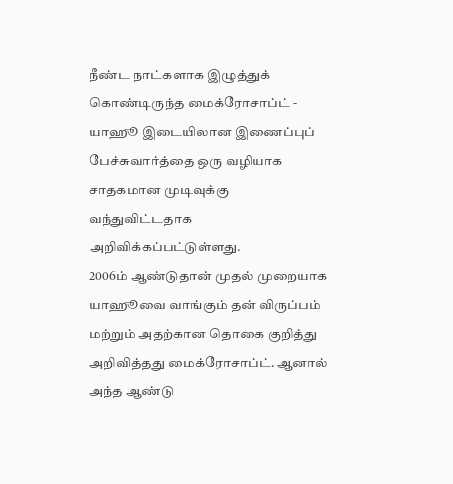நீண்ட நாட்களாக இழுத்துக் கொண்டிருந்த மைக்ரோசாப்ட் - யாஹூ இடையிலான இணைப்புப் பேச்சுவார்த்தை ஒரு வழியாக சாதகமான முடிவுக்கு வந்துவிட்டதாக அறிவிக்கப்பட்டுள்ளது.
2006ம் ஆண்டுதான் முதல் முறையாக யாஹூவை வாங்கும் தன் விருப்பம் மற்றும் அதற்கான தொகை குறித்து அறிவித்தது மைக்ரோசாப்ட். ஆனால் அந்த ஆண்டு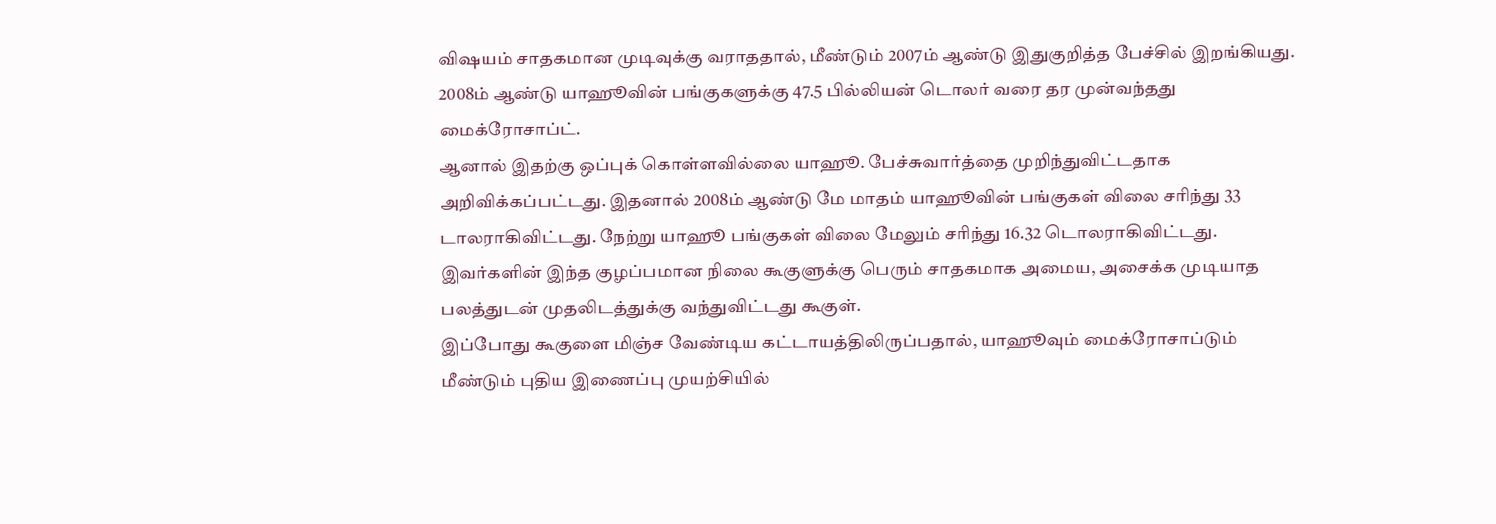விஷயம் சாதகமான முடிவுக்கு வராததால், மீண்டும் 2007ம் ஆண்டு இதுகுறித்த பேச்சில் இறங்கியது. 2008ம் ஆண்டு யாஹூவின் பங்குகளுக்கு 47.5 பில்லியன் டொலர் வரை தர முன்வந்தது மைக்ரோசாப்ட்.
ஆனால் இதற்கு ஒப்புக் கொள்ளவில்லை யாஹூ. பேச்சுவார்த்தை முறிந்துவிட்டதாக அறிவிக்கப்பட்டது. இதனால் 2008ம் ஆண்டு மே மாதம் யாஹூவின் பங்குகள் விலை சரிந்து 33 டாலராகிவிட்டது. நேற்று யாஹூ பங்குகள் விலை மேலும் சரிந்து 16.32 டொலராகிவிட்டது.
இவர்களின் இந்த குழப்பமான நிலை கூகுளுக்கு பெரும் சாதகமாக அமைய, அசைக்க முடியாத பலத்துடன் முதலிடத்துக்கு வந்துவிட்டது கூகுள்.
இப்போது கூகுளை மிஞ்ச வேண்டிய கட்டாயத்திலிருப்பதால், யாஹூவும் மைக்ரோசாப்டும் மீண்டும் புதிய இணைப்பு முயற்சியில்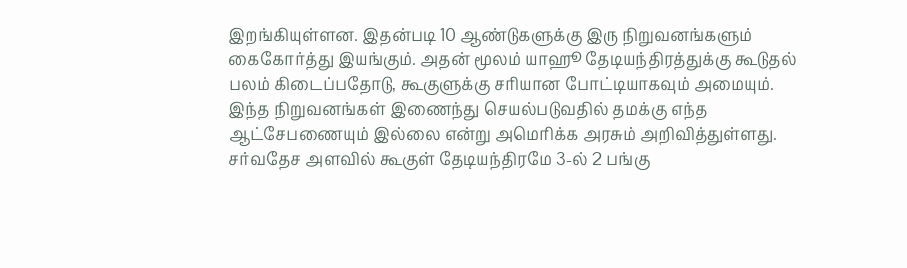இறங்கியுள்ளன. இதன்படி 10 ஆண்டுகளுக்கு இரு நிறுவனங்களும் கைகோர்த்து இயங்கும். அதன் மூலம் யாஹூ தேடியந்திரத்துக்கு கூடுதல் பலம் கிடைப்பதோடு, கூகுளுக்கு சரியான போட்டியாகவும் அமையும்.
இந்த நிறுவனங்கள் இணைந்து செயல்படுவதில் தமக்கு எந்த ஆட்சேபணையும் இல்லை என்று அமெரிக்க அரசும் அறிவித்துள்ளது.
சர்வதேச அளவில் கூகுள் தேடியந்திரமே 3-ல் 2 பங்கு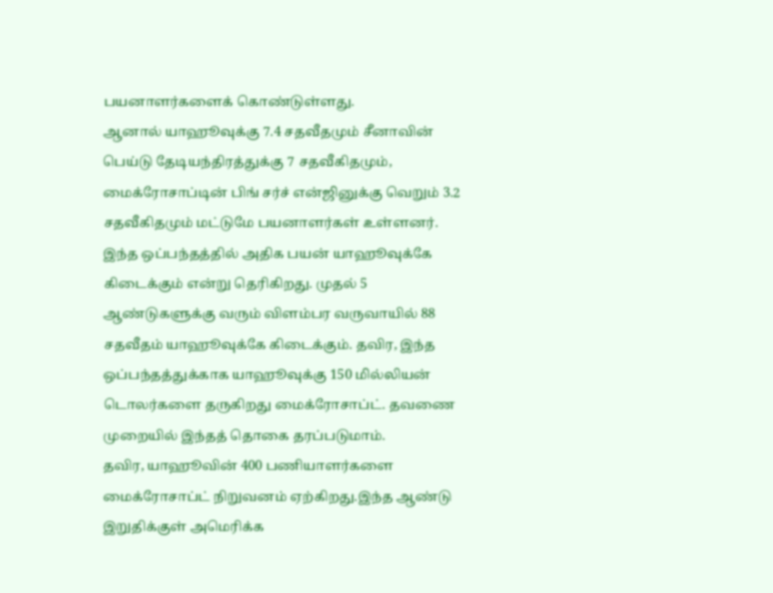பயனாளர்களைக் கொண்டுள்ளது.
ஆனால் யாஹூவுக்கு 7.4 சதவீதமும் சீனாவின் பெய்டு தேடியந்திரத்துக்கு 7 சதவீகிதமும், மைக்ரோசாப்டின் பிங் சர்ச் என்ஜினுக்கு வெறும் 3.2 சதவீகிதமும் மட்டுமே பயனாளர்கள் உள்ளனர்.
இந்த ஒப்பந்தத்தில் அதிக பயன் யாஹூவுக்கே கிடைக்கும் என்று தெரிகிறது. முதல் 5 ஆண்டுகளுக்கு வரும் விளம்பர வருவாயில் 88 சதவீதம் யாஹூவுக்கே கிடைக்கும். தவிர, இந்த ஒப்பந்தத்துக்காக யாஹூவுக்கு 150 மில்லியன் டொலர்களை தருகிறது மைக்ரோசாப்ட். தவணை முறையில் இந்தத் தொகை தரப்படுமாம்.
தவிர, யாஹூவின் 400 பணியாளர்களை மைக்ரோசாப்ட் நிறுவனம் ஏற்கிறது.இந்த ஆண்டு இறுதிக்குள் அமெரிக்க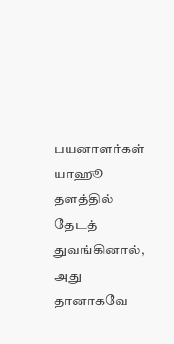பயனாளர்கள் யாஹூ தளத்தில் தேடத் துவங்கினால், அது தானாகவே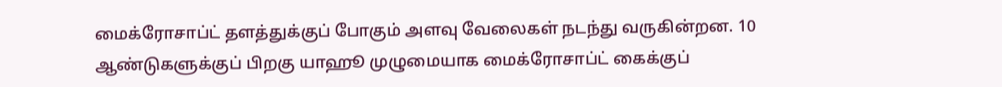மைக்ரோசாப்ட் தளத்துக்குப் போகும் அளவு வேலைகள் நடந்து வருகின்றன. 10 ஆண்டுகளுக்குப் பிறகு யாஹூ முழுமையாக மைக்ரோசாப்ட் கைக்குப்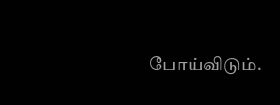போய்விடும்.